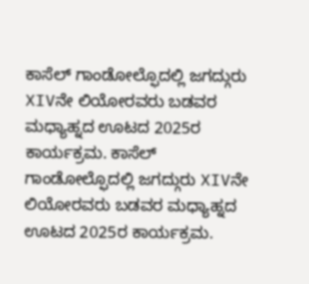ಕಾಸೆಲ್ ಗಾಂಡೋಲ್ಫೊದಲ್ಲಿ ಜಗದ್ಗುರು XIVನೇ ಲಿಯೋರವರು ಬಡವರ ಮಧ್ಯಾಹ್ನದ ಊಟದ 2025ರ ಕಾರ್ಯಕ್ರಮ. ಕಾಸೆಲ್ ಗಾಂಡೋಲ್ಫೊದಲ್ಲಿ ಜಗದ್ಗುರು XIVನೇ ಲಿಯೋರವರು ಬಡವರ ಮಧ್ಯಾಹ್ನದ ಊಟದ 2025ರ ಕಾರ್ಯಕ್ರಮ.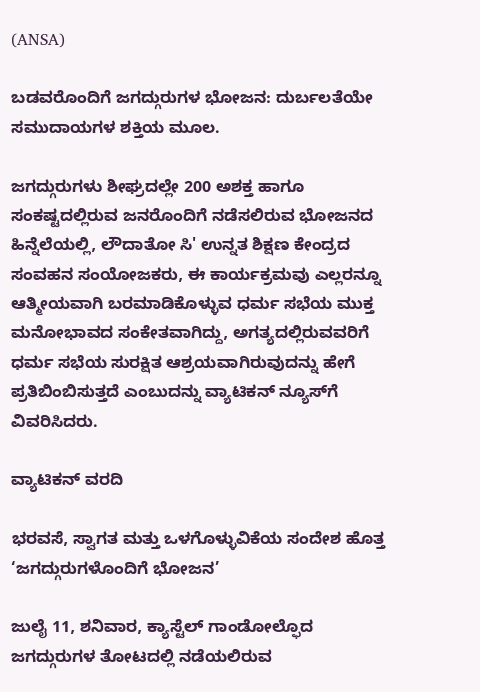(ANSA)

ಬಡವರೊಂದಿಗೆ ಜಗದ್ಗುರುಗಳ ಭೋಜನ: ದುರ್ಬಲತೆಯೇ ಸಮುದಾಯಗಳ ಶಕ್ತಿಯ ಮೂಲ.

ಜಗದ್ಗುರುಗಳು ಶೀಘ್ರದಲ್ಲೇ 200 ಅಶಕ್ತ ಹಾಗೂ ಸಂಕಷ್ಟದಲ್ಲಿರುವ ಜನರೊಂದಿಗೆ ನಡೆಸಲಿರುವ ಭೋಜನದ ಹಿನ್ನೆಲೆಯಲ್ಲಿ, ಲೌದಾತೋ ಸಿ' ಉನ್ನತ ಶಿಕ್ಷಣ ಕೇಂದ್ರದ ಸಂವಹನ ಸಂಯೋಜಕರು, ಈ ಕಾರ್ಯಕ್ರಮವು ಎಲ್ಲರನ್ನೂ ಆತ್ಮೀಯವಾಗಿ ಬರಮಾಡಿಕೊಳ್ಳುವ ಧರ್ಮ ಸಭೆಯ ಮುಕ್ತ ಮನೋಭಾವದ ಸಂಕೇತವಾಗಿದ್ದು, ಅಗತ್ಯದಲ್ಲಿರುವವರಿಗೆ ಧರ್ಮ ಸಭೆಯ ಸುರಕ್ಷಿತ ಆಶ್ರಯವಾಗಿರುವುದನ್ನು ಹೇಗೆ ಪ್ರತಿಬಿಂಬಿಸುತ್ತದೆ ಎಂಬುದನ್ನು ವ್ಯಾಟಿಕನ್ ನ್ಯೂಸ್‌ಗೆ ವಿವರಿಸಿದರು.

ವ್ಯಾಟಿಕನ್ ವರದಿ

ಭರವಸೆ, ಸ್ವಾಗತ ಮತ್ತು ಒಳಗೊಳ್ಳುವಿಕೆಯ ಸಂದೇಶ ಹೊತ್ತ ‘ಜಗದ್ಗುರುಗಳೊಂದಿಗೆ ಭೋಜನ’

ಜುಲೈ 11, ಶನಿವಾರ, ಕ್ಯಾಸ್ಟೆಲ್ ಗಾಂಡೋಲ್ಫೊದ ಜಗದ್ಗುರುಗಳ ತೋಟದಲ್ಲಿ ನಡೆಯಲಿರುವ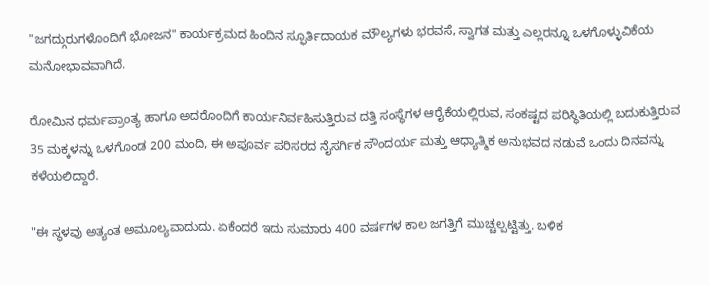"ಜಗದ್ಗುರುಗಳೊಂದಿಗೆ ಭೋಜನ" ಕಾರ್ಯಕ್ರಮದ ಹಿಂದಿನ ಸ್ಫೂರ್ತಿದಾಯಕ ಮೌಲ್ಯಗಳು ಭರವಸೆ, ಸ್ವಾಗತ ಮತ್ತು ಎಲ್ಲರನ್ನೂ ಒಳಗೊಳ್ಳುವಿಕೆಯ ಮನೋಭಾವವಾಗಿದೆ.

ರೋಮಿನ ಧರ್ಮಪ್ರಾಂತ್ಯ ಹಾಗೂ ಅದರೊಂದಿಗೆ ಕಾರ್ಯನಿರ್ವಹಿಸುತ್ತಿರುವ ದತ್ತಿ ಸಂಸ್ಥೆಗಳ ಆರೈಕೆಯಲ್ಲಿರುವ, ಸಂಕಷ್ಟದ ಪರಿಸ್ಥಿತಿಯಲ್ಲಿ ಬದುಕುತ್ತಿರುವ 35 ಮಕ್ಕಳನ್ನು ಒಳಗೊಂಡ 200 ಮಂದಿ, ಈ ಅಪೂರ್ವ ಪರಿಸರದ ನೈಸರ್ಗಿಕ ಸೌಂದರ್ಯ ಮತ್ತು ಆಧ್ಯಾತ್ಮಿಕ ಅನುಭವದ ನಡುವೆ ಒಂದು ದಿನವನ್ನು ಕಳೆಯಲಿದ್ದಾರೆ.

"ಈ ಸ್ಥಳವು ಅತ್ಯಂತ ಅಮೂಲ್ಯವಾದುದು. ಏಕೆಂದರೆ ಇದು ಸುಮಾರು 400 ವರ್ಷಗಳ ಕಾಲ ಜಗತ್ತಿಗೆ ಮುಚ್ಚಲ್ಪಟ್ಟಿತ್ತು. ಬಳಿಕ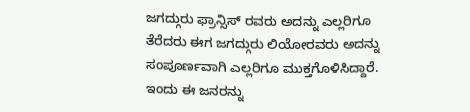ಜಗದ್ಗುರು ಫ್ರಾನ್ಸಿಸ್ ರವರು ಅದನ್ನು ಎಲ್ಲರಿಗೂ ತೆರೆದರು ಈಗ ಜಗದ್ಗುರು ಲಿಯೋರವರು ಅದನ್ನು ಸಂಪೂರ್ಣವಾಗಿ ಎಲ್ಲರಿಗೂ ಮುಕ್ತಗೊಳಿಸಿದ್ದಾರೆ. ಇಂದು ಈ ಜನರನ್ನು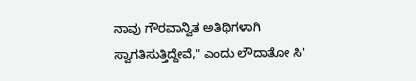ನಾವು ಗೌರವಾನ್ವಿತ ಅತಿಥಿಗಳಾಗಿ ಸ್ವಾಗತಿಸುತ್ತಿದ್ದೇವೆ," ಎಂದು ಲೌದಾತೋ ಸಿ'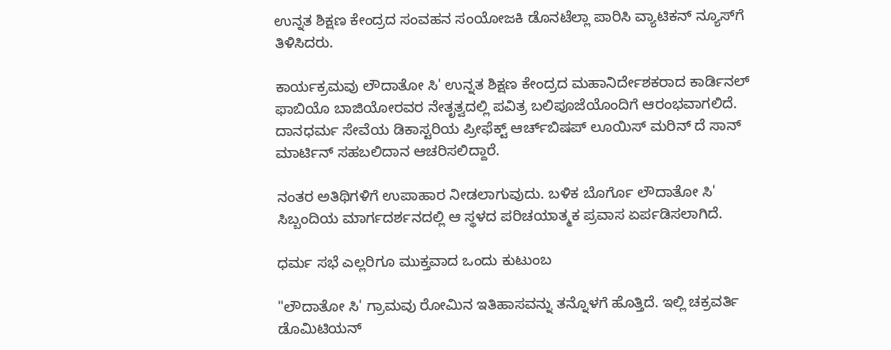ಉನ್ನತ ಶಿಕ್ಷಣ ಕೇಂದ್ರದ ಸಂವಹನ ಸಂಯೋಜಕಿ ಡೊನಟೆಲ್ಲಾ ಪಾರಿಸಿ ವ್ಯಾಟಿಕನ್ ನ್ಯೂಸ್‌ಗೆ ತಿಳಿಸಿದರು.

ಕಾರ್ಯಕ್ರಮವು ಲೌದಾತೋ ಸಿ' ಉನ್ನತ ಶಿಕ್ಷಣ ಕೇಂದ್ರದ ಮಹಾನಿರ್ದೇಶಕರಾದ ಕಾರ್ಡಿನಲ್ ಫಾಬಿಯೊ ಬಾಜಿಯೋರವರ ನೇತೃತ್ವದಲ್ಲಿ ಪವಿತ್ರ ಬಲಿಪೂಜೆಯೊಂದಿಗೆ ಆರಂಭವಾಗಲಿದೆ. ದಾನಧರ್ಮ ಸೇವೆಯ ಡಿಕಾಸ್ಟರಿಯ ಪ್ರೀಫೆಕ್ಟ್ ಆರ್ಚ್‌ಬಿಷಪ್ ಲೂಯಿಸ್ ಮರಿನ್ ದೆ ಸಾನ್ ಮಾರ್ಟಿನ್ ಸಹಬಲಿದಾನ ಆಚರಿಸಲಿದ್ದಾರೆ.

ನಂತರ ಅತಿಥಿಗಳಿಗೆ ಉಪಾಹಾರ ನೀಡಲಾಗುವುದು. ಬಳಿಕ ಬೊರ್ಗೊ ಲೌದಾತೋ ಸಿ' ಸಿಬ್ಬಂದಿಯ ಮಾರ್ಗದರ್ಶನದಲ್ಲಿ ಆ ಸ್ಥಳದ ಪರಿಚಯಾತ್ಮಕ ಪ್ರವಾಸ ಏರ್ಪಡಿಸಲಾಗಿದೆ.

ಧರ್ಮ ಸಭೆ ಎಲ್ಲರಿಗೂ ಮುಕ್ತವಾದ ಒಂದು ಕುಟುಂಬ

"ಲೌದಾತೋ ಸಿ' ಗ್ರಾಮವು ರೋಮಿನ ಇತಿಹಾಸವನ್ನು ತನ್ನೊಳಗೆ ಹೊತ್ತಿದೆ. ಇಲ್ಲಿ ಚಕ್ರವರ್ತಿ ಡೊಮಿಟಿಯನ್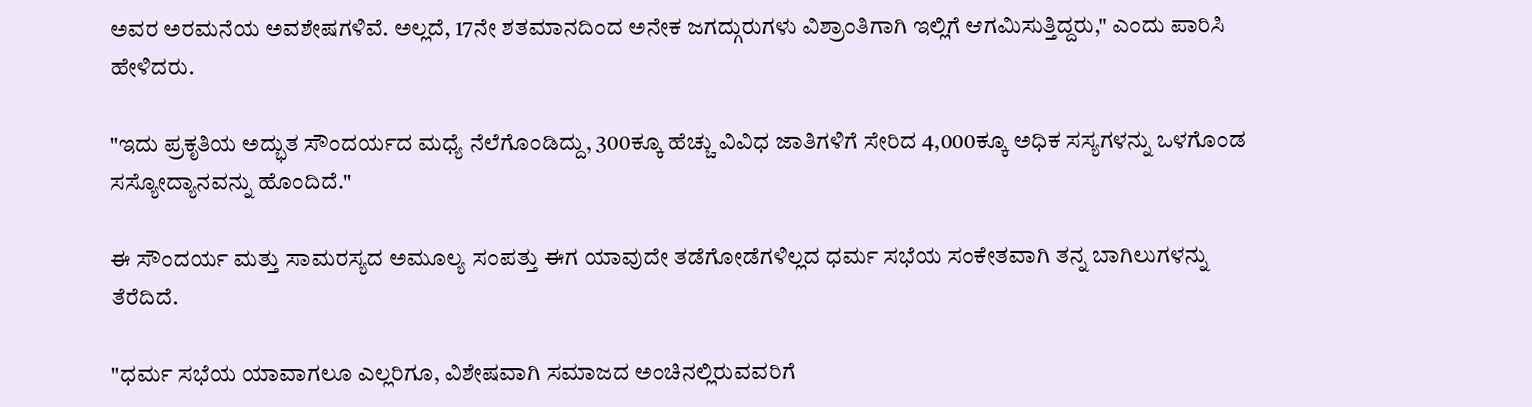ಅವರ ಅರಮನೆಯ ಅವಶೇಷಗಳಿವೆ. ಅಲ್ಲದೆ, 17ನೇ ಶತಮಾನದಿಂದ ಅನೇಕ ಜಗದ್ಗುರುಗಳು ವಿಶ್ರಾಂತಿಗಾಗಿ ಇಲ್ಲಿಗೆ ಆಗಮಿಸುತ್ತಿದ್ದರು," ಎಂದು ಪಾರಿಸಿ ಹೇಳಿದರು.

"ಇದು ಪ್ರಕೃತಿಯ ಅದ್ಭುತ ಸೌಂದರ್ಯದ ಮಧ್ಯೆ ನೆಲೆಗೊಂಡಿದ್ದು, 300ಕ್ಕೂ ಹೆಚ್ಚು ವಿವಿಧ ಜಾತಿಗಳಿಗೆ ಸೇರಿದ 4,000ಕ್ಕೂ ಅಧಿಕ ಸಸ್ಯಗಳನ್ನು ಒಳಗೊಂಡ ಸಸ್ಯೋದ್ಯಾನವನ್ನು ಹೊಂದಿದೆ."

ಈ ಸೌಂದರ್ಯ ಮತ್ತು ಸಾಮರಸ್ಯದ ಅಮೂಲ್ಯ ಸಂಪತ್ತು ಈಗ ಯಾವುದೇ ತಡೆಗೋಡೆಗಳಿಲ್ಲದ ಧರ್ಮ ಸಭೆಯ ಸಂಕೇತವಾಗಿ ತನ್ನ ಬಾಗಿಲುಗಳನ್ನು ತೆರೆದಿದೆ.

"ಧರ್ಮ ಸಭೆಯ ಯಾವಾಗಲೂ ಎಲ್ಲರಿಗೂ, ವಿಶೇಷವಾಗಿ ಸಮಾಜದ ಅಂಚಿನಲ್ಲಿರುವವರಿಗೆ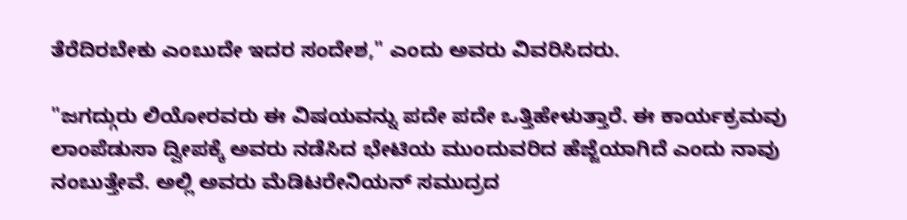ತೆರೆದಿರಬೇಕು ಎಂಬುದೇ ಇದರ ಸಂದೇಶ," ಎಂದು ಅವರು ವಿವರಿಸಿದರು.

"ಜಗದ್ಗುರು ಲಿಯೋರವರು ಈ ವಿಷಯವನ್ನು ಪದೇ ಪದೇ ಒತ್ತಿಹೇಳುತ್ತಾರೆ. ಈ ಕಾರ್ಯಕ್ರಮವು ಲಾಂಪೆಡುಸಾ ದ್ವೀಪಕ್ಕೆ ಅವರು ನಡೆಸಿದ ಭೇಟಿಯ ಮುಂದುವರಿದ ಹೆಜ್ಜೆಯಾಗಿದೆ ಎಂದು ನಾವು ನಂಬುತ್ತೇವೆ. ಅಲ್ಲಿ ಅವರು ಮೆಡಿಟರೇನಿಯನ್ ಸಮುದ್ರದ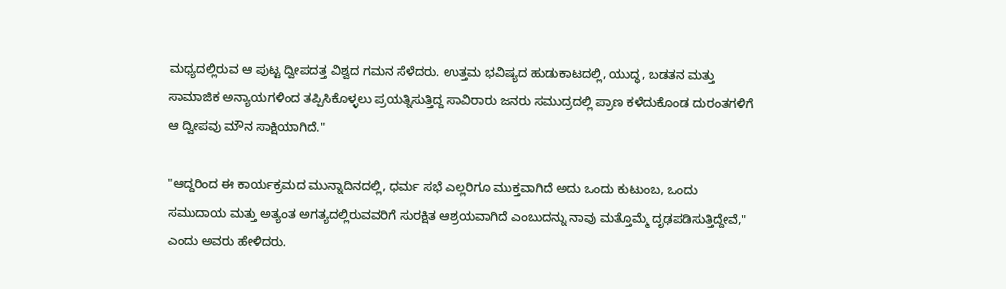ಮಧ್ಯದಲ್ಲಿರುವ ಆ ಪುಟ್ಟ ದ್ವೀಪದತ್ತ ವಿಶ್ವದ ಗಮನ ಸೆಳೆದರು. ಉತ್ತಮ ಭವಿಷ್ಯದ ಹುಡುಕಾಟದಲ್ಲಿ, ಯುದ್ಧ, ಬಡತನ ಮತ್ತು ಸಾಮಾಜಿಕ ಅನ್ಯಾಯಗಳಿಂದ ತಪ್ಪಿಸಿಕೊಳ್ಳಲು ಪ್ರಯತ್ನಿಸುತ್ತಿದ್ದ ಸಾವಿರಾರು ಜನರು ಸಮುದ್ರದಲ್ಲಿ ಪ್ರಾಣ ಕಳೆದುಕೊಂಡ ದುರಂತಗಳಿಗೆ ಆ ದ್ವೀಪವು ಮೌನ ಸಾಕ್ಷಿಯಾಗಿದೆ."

"ಆದ್ದರಿಂದ ಈ ಕಾರ್ಯಕ್ರಮದ ಮುನ್ನಾದಿನದಲ್ಲಿ, ಧರ್ಮ ಸಭೆ ಎಲ್ಲರಿಗೂ ಮುಕ್ತವಾಗಿದೆ ಅದು ಒಂದು ಕುಟುಂಬ, ಒಂದು ಸಮುದಾಯ ಮತ್ತು ಅತ್ಯಂತ ಅಗತ್ಯದಲ್ಲಿರುವವರಿಗೆ ಸುರಕ್ಷಿತ ಆಶ್ರಯವಾಗಿದೆ ಎಂಬುದನ್ನು ನಾವು ಮತ್ತೊಮ್ಮೆ ದೃಢಪಡಿಸುತ್ತಿದ್ದೇವೆ," ಎಂದು ಅವರು ಹೇಳಿದರು.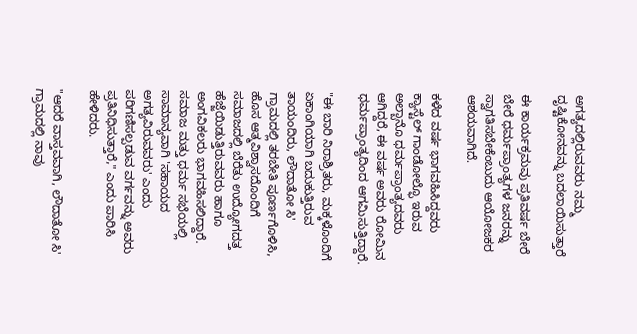ಅಗತ್ಯದಲ್ಲಿರುವವರು ನಮ್ಮ ದೃಷ್ಟಿಕೋನವನ್ನು ಬದಲಾಯಿಸುತ್ತಾರೆ

ಈ ಕಾರ್ಯಕ್ರಮವು ಪ್ರತಿವರ್ಷ ಬೇರೆ ಬೇರೆ ಧರ್ಮಪ್ರಾಂತ್ಯಗಳ ಜನರನ್ನು ಸ್ವಾಗತಿಸಬೇಕೆಂಬುದು ಆಯೋಜಕರ ಆಶಯವಾಗಿದೆ.

ಕಳೆದ ವರ್ಷ ಭಾಗವಹಿಸಿದ್ದವರು ಕ್ಯಾಸ್ಟೆಲ್ ಗಾಂಡೋಲ್ಫೊ ಇರುವ ಅಲ್ಬಾನೊ ಧರ್ಮಪ್ರಾಂತ್ಯದವರು ಆಗಿದ್ದರೆ, ಈ ವರ್ಷ ಅವರು ರೋಮಿನ ಧರ್ಮಪ್ರಾಂತ್ಯದಿಂದ ಆಗಮಿಸುತ್ತಿದ್ದಾರೆ.

"ಈ ಬಾರಿ ನಿರಾಶ್ರಿತರು, ಮಕ್ಕಳೊಂದಿಗೆ ಏಕಾಂಗಿಯಾಗಿ ಬದುಕುತ್ತಿರುವ ತಾಯಂದಿರು, ಲೌದಾತೋ ಸಿ' ಗ್ರಾಮದಲ್ಲಿ ತರಬೇತಿ ಪೂರ್ಣಗೊಳಿಸಿ, ಹೊಸ ಆತ್ಮವಿಶ್ವಾಸದೊಂದಿಗೆ ಸಮಾಜದಲ್ಲಿ ಬೆರೆತು ಉದ್ಯೋಗದತ್ತ ಹೆಜ್ಜೆಯಿಡುತ್ತಿರುವವರು ಹಾಗೂ ಅಂಗವಿಕಲರು ಭಾಗವಹಿಸಲಿದ್ದಾರೆ. ಸಮಾಜ ಮತ್ತು ಧರ್ಮ ಸಭೆಯಲ್ಲಿ ಸಾಮಾನ್ಯವಾಗಿ 'ಸಹಾಯದ ಅಗತ್ಯವಿರುವವರು' ಎಂದು ಪರಿಗಣಿಸಲ್ಪಡುವ ವರ್ಗವನ್ನು ಅವರು ಪ್ರತಿನಿಧಿಸುತ್ತಾರೆ," ಎಂದು ಪಾರಿಸಿ ಹೇಳಿದರು.

"ಆದರೆ ವಾಸ್ತವವಾಗಿ, ಲೌದಾತೋ ಸಿ' ಗ್ರಾಮದಲ್ಲಿ ನಾವು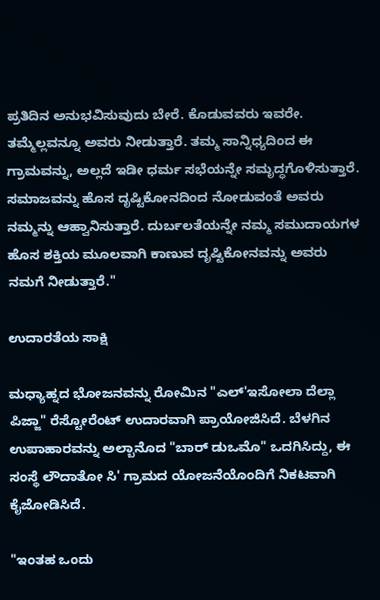ಪ್ರತಿದಿನ ಅನುಭವಿಸುವುದು ಬೇರೆ. ಕೊಡುವವರು ಇವರೇ. ತಮ್ಮೆಲ್ಲವನ್ನೂ ಅವರು ನೀಡುತ್ತಾರೆ. ತಮ್ಮ ಸಾನ್ನಿಧ್ಯದಿಂದ ಈ ಗ್ರಾಮವನ್ನು, ಅಲ್ಲದೆ ಇಡೀ ಧರ್ಮ ಸಭೆಯನ್ನೇ ಸಮೃದ್ಧಗೊಳಿಸುತ್ತಾರೆ. ಸಮಾಜವನ್ನು ಹೊಸ ದೃಷ್ಟಿಕೋನದಿಂದ ನೋಡುವಂತೆ ಅವರು ನಮ್ಮನ್ನು ಆಹ್ವಾನಿಸುತ್ತಾರೆ. ದುರ್ಬಲತೆಯನ್ನೇ ನಮ್ಮ ಸಮುದಾಯಗಳ ಹೊಸ ಶಕ್ತಿಯ ಮೂಲವಾಗಿ ಕಾಣುವ ದೃಷ್ಟಿಕೋನವನ್ನು ಅವರು ನಮಗೆ ನೀಡುತ್ತಾರೆ."

ಉದಾರತೆಯ ಸಾಕ್ಷಿ

ಮಧ್ಯಾಹ್ನದ ಭೋಜನವನ್ನು ರೋಮಿನ "ಎಲ್'ಇಸೋಲಾ ದೆಲ್ಲಾ ಪಿಜ್ಜಾ" ರೆಸ್ಟೋರೆಂಟ್ ಉದಾರವಾಗಿ ಪ್ರಾಯೋಜಿಸಿದೆ. ಬೆಳಗಿನ ಉಪಾಹಾರವನ್ನು ಅಲ್ಬಾನೊದ "ಬಾರ್ ಡುಒಮೊ" ಒದಗಿಸಿದ್ದು, ಈ ಸಂಸ್ಥೆ ಲೌದಾತೋ ಸಿ' ಗ್ರಾಮದ ಯೋಜನೆಯೊಂದಿಗೆ ನಿಕಟವಾಗಿ ಕೈಜೋಡಿಸಿದೆ.

"ಇಂತಹ ಒಂದು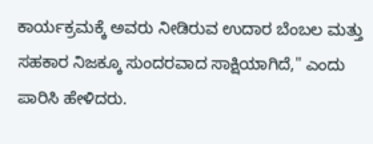ಕಾರ್ಯಕ್ರಮಕ್ಕೆ ಅವರು ನೀಡಿರುವ ಉದಾರ ಬೆಂಬಲ ಮತ್ತು ಸಹಕಾರ ನಿಜಕ್ಕೂ ಸುಂದರವಾದ ಸಾಕ್ಷಿಯಾಗಿದೆ," ಎಂದು ಪಾರಿಸಿ ಹೇಳಿದರು.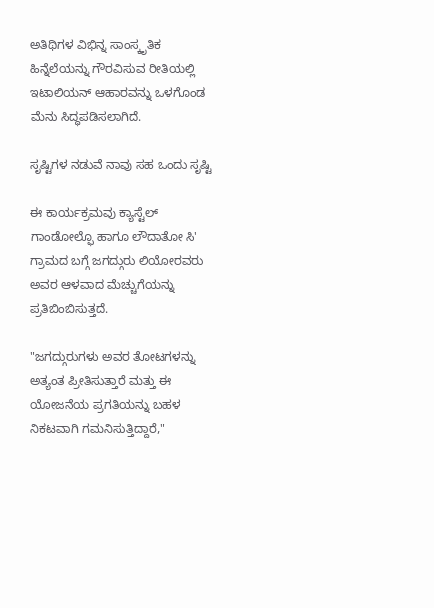ಅತಿಥಿಗಳ ವಿಭಿನ್ನ ಸಾಂಸ್ಕೃತಿಕ ಹಿನ್ನೆಲೆಯನ್ನು ಗೌರವಿಸುವ ರೀತಿಯಲ್ಲಿ ಇಟಾಲಿಯನ್ ಆಹಾರವನ್ನು ಒಳಗೊಂಡ ಮೆನು ಸಿದ್ಧಪಡಿಸಲಾಗಿದೆ.

ಸೃಷ್ಟಿಗಳ ನಡುವೆ ನಾವು ಸಹ ಒಂದು ಸೃಷ್ಟಿ

ಈ ಕಾರ್ಯಕ್ರಮವು ಕ್ಯಾಸ್ಟೆಲ್ ಗಾಂಡೋಲ್ಫೊ ಹಾಗೂ ಲೌದಾತೋ ಸಿ' ಗ್ರಾಮದ ಬಗ್ಗೆ ಜಗದ್ಗುರು ಲಿಯೋರವರು ಅವರ ಆಳವಾದ ಮೆಚ್ಚುಗೆಯನ್ನು ಪ್ರತಿಬಿಂಬಿಸುತ್ತದೆ.

"ಜಗದ್ಗುರುಗಳು ಅವರ ತೋಟಗಳನ್ನು ಅತ್ಯಂತ ಪ್ರೀತಿಸುತ್ತಾರೆ ಮತ್ತು ಈ ಯೋಜನೆಯ ಪ್ರಗತಿಯನ್ನು ಬಹಳ ನಿಕಟವಾಗಿ ಗಮನಿಸುತ್ತಿದ್ದಾರೆ,"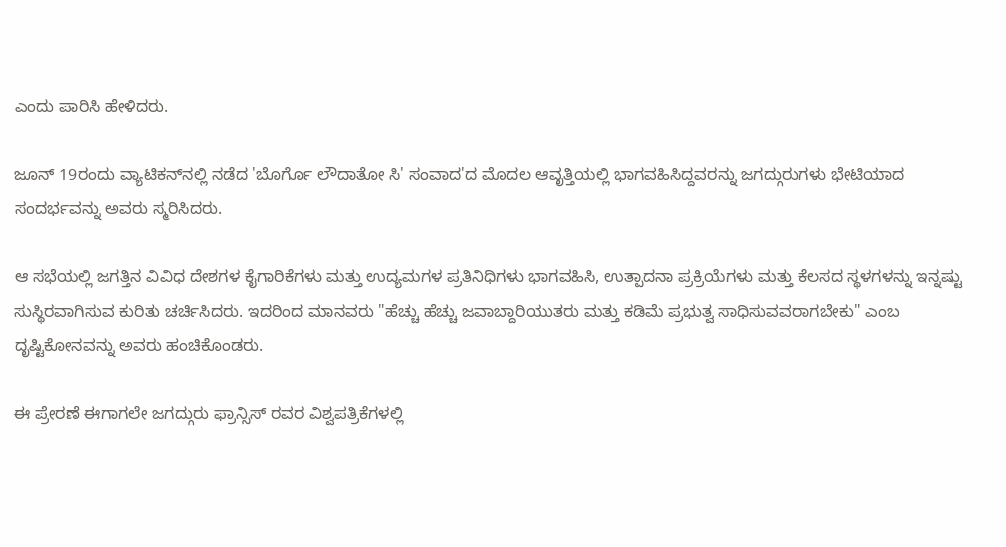ಎಂದು ಪಾರಿಸಿ ಹೇಳಿದರು.

ಜೂನ್ 19ರಂದು ವ್ಯಾಟಿಕನ್‌ನಲ್ಲಿ ನಡೆದ 'ಬೊರ್ಗೊ ಲೌದಾತೋ ಸಿ' ಸಂವಾದ'ದ ಮೊದಲ ಆವೃತ್ತಿಯಲ್ಲಿ ಭಾಗವಹಿಸಿದ್ದವರನ್ನು ಜಗದ್ಗುರುಗಳು ಭೇಟಿಯಾದ ಸಂದರ್ಭವನ್ನು ಅವರು ಸ್ಮರಿಸಿದರು.

ಆ ಸಭೆಯಲ್ಲಿ ಜಗತ್ತಿನ ವಿವಿಧ ದೇಶಗಳ ಕೈಗಾರಿಕೆಗಳು ಮತ್ತು ಉದ್ಯಮಗಳ ಪ್ರತಿನಿಧಿಗಳು ಭಾಗವಹಿಸಿ, ಉತ್ಪಾದನಾ ಪ್ರಕ್ರಿಯೆಗಳು ಮತ್ತು ಕೆಲಸದ ಸ್ಥಳಗಳನ್ನು ಇನ್ನಷ್ಟು ಸುಸ್ಥಿರವಾಗಿಸುವ ಕುರಿತು ಚರ್ಚಿಸಿದರು. ಇದರಿಂದ ಮಾನವರು "ಹೆಚ್ಚು ಹೆಚ್ಚು ಜವಾಬ್ದಾರಿಯುತರು ಮತ್ತು ಕಡಿಮೆ ಪ್ರಭುತ್ವ ಸಾಧಿಸುವವರಾಗಬೇಕು" ಎಂಬ ದೃಷ್ಟಿಕೋನವನ್ನು ಅವರು ಹಂಚಿಕೊಂಡರು.

ಈ ಪ್ರೇರಣೆ ಈಗಾಗಲೇ ಜಗದ್ಗುರು ಫ್ರಾನ್ಸಿಸ್ ರವರ ವಿಶ್ವಪತ್ರಿಕೆಗಳಲ್ಲಿ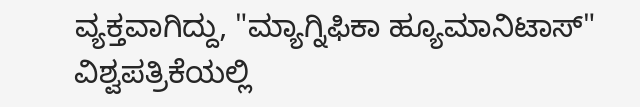ವ್ಯಕ್ತವಾಗಿದ್ದು, "ಮ್ಯಾಗ್ನಿಫಿಕಾ ಹ್ಯೂಮಾನಿಟಾಸ್" ವಿಶ್ವಪತ್ರಿಕೆಯಲ್ಲಿ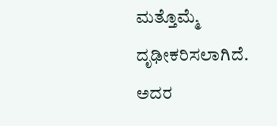ಮತ್ತೊಮ್ಮೆ ದೃಢೀಕರಿಸಲಾಗಿದೆ. ಅದರ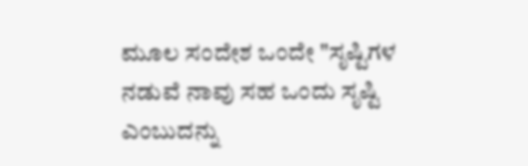ಮೂಲ ಸಂದೇಶ ಒಂದೇ "ಸೃಷ್ಟಿಗಳ ನಡುವೆ ನಾವು ಸಹ ಒಂದು ಸೃಷ್ಟಿ ಎಂಬುದನ್ನು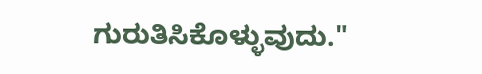ಗುರುತಿಸಿಕೊಳ್ಳುವುದು."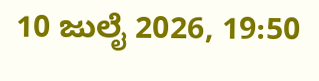10 ಜುಲೈ 2026, 19:50